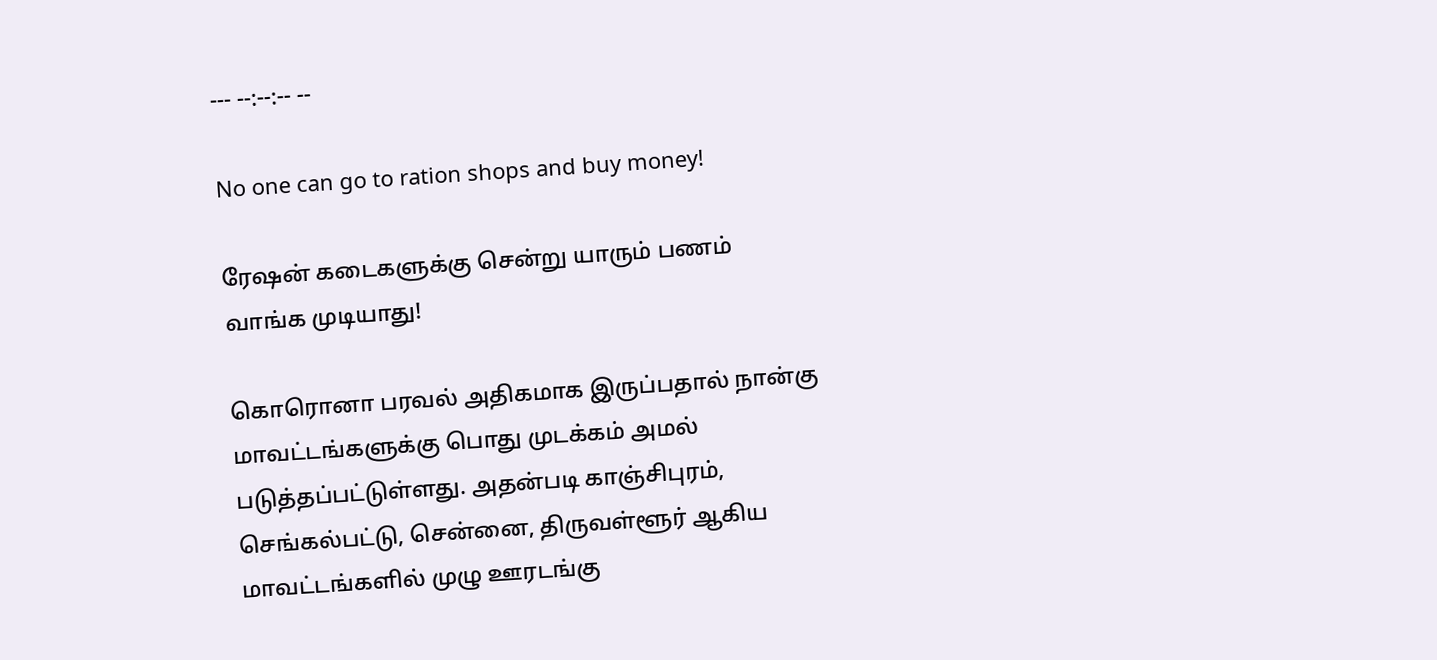--- --:--:-- --

No one can go to ration shops and buy money!

ரேஷன் கடைகளுக்கு சென்று யாரும் பணம் வாங்க முடியாது!

கொரொனா பரவல் அதிகமாக இருப்பதால் நான்கு மாவட்டங்களுக்கு பொது முடக்கம் அமல் படுத்தப்பட்டுள்ளது. அதன்படி காஞ்சிபுரம், செங்கல்பட்டு, சென்னை, திருவள்ளூர் ஆகிய மாவட்டங்களில் முழு ஊரடங்கு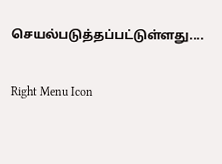செயல்படுத்தப்பட்டுள்ளது....

Right Menu Icon